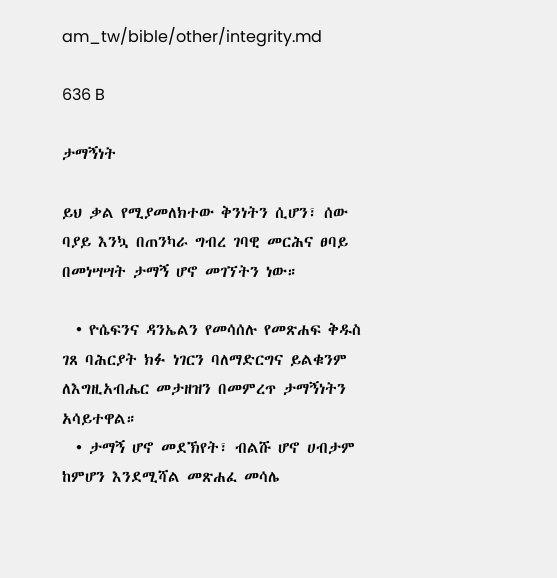am_tw/bible/other/integrity.md

636 B

ታማኝነት

ይህ ቃል የሚያመለክተው ቅንነትን ሲሆን፣ ሰው ባያይ እንኳ በጠንካራ ግብረ ገባዊ መርሕና ፀባይ በመነሣሣት ታማኝ ሆኖ መገኘትን ነው።

  • ዮሴፍንና ዳንኤልን የመሳሰሉ የመጽሐፍ ቅዱስ ገጸ ባሕርያት ክፉ ነገርን ባለማድርግና ይልቁንም ለእግዚአብሔር መታዘዝን በመምረጥ ታማኝነትን አሳይተዋል።
  • ታማኝ ሆኖ መደኽየት፣ ብልሹ ሆኖ ሀብታም ከምሆን እንደሚሻል መጽሐፈ መሳሌ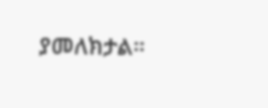ያመለክታል።